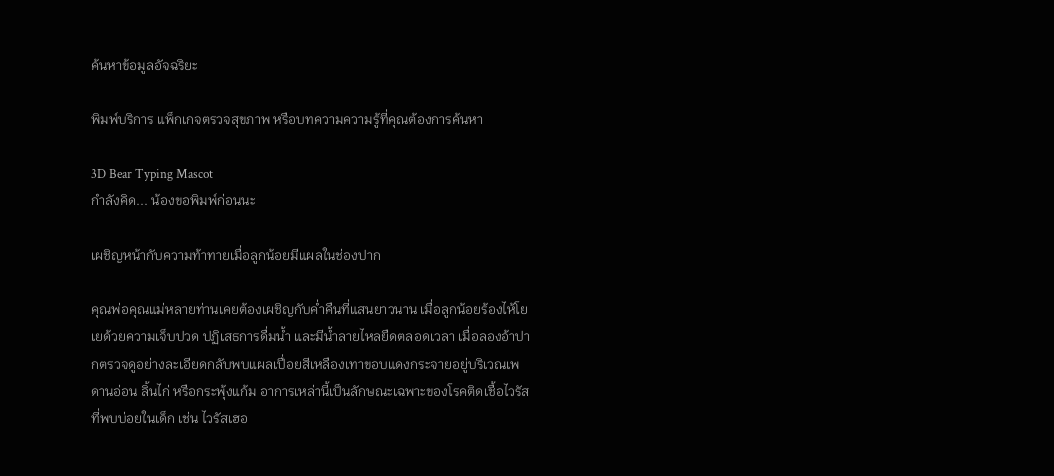ค้นหาข้อมูลอัจฉริยะ

พิมพ์บริการ แพ็กเกจตรวจสุขภาพ หรือบทความความรู้ที่คุณต้องการค้นหา

3D Bear Typing Mascot
กำลังคิด... น้องขอพิมพ์ก่อนนะ

เผชิญหน้ากับความท้าทายเมื่อลูกน้อยมีแผลในช่องปาก

คุณพ่อคุณแม่หลายท่านเคยต้องเผชิญกับค่ำคืนที่แสนยาวนาน เมื่อลูกน้อยร้องไห้โยเยด้วยความเจ็บปวด ปฏิเสธการดื่มน้ำ และมีน้ำลายไหลยืดตลอดเวลา เมื่อลองอ้าปากตรวจดูอย่างละเอียดกลับพบแผลเปื่อยสีเหลืองเทาขอบแดงกระจายอยู่บริเวณเพดานอ่อน ลิ้นไก่ หรือกระพุ้งแก้ม อาการเหล่านี้เป็นลักษณะเฉพาะของโรคติดเชื้อไวรัสที่พบบ่อยในเด็ก เช่น ไวรัสเฮอ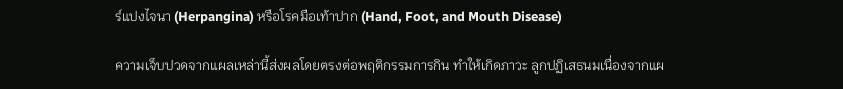ร์แปงไจนา (Herpangina) หรือโรคมือเท้าปาก (Hand, Foot, and Mouth Disease)

ความเจ็บปวดจากแผลเหล่านี้ส่งผลโดยตรงต่อพฤติกรรมการกิน ทำให้เกิดภาวะ ลูกปฏิเสธนมเนื่องจากแผ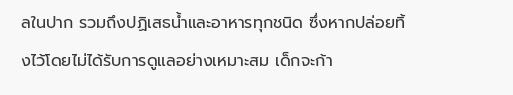ลในปาก รวมถึงปฏิเสธน้ำและอาหารทุกชนิด ซึ่งหากปล่อยทิ้งไว้โดยไม่ได้รับการดูแลอย่างเหมาะสม เด็กจะก้า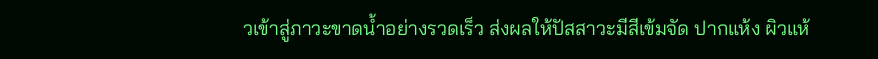วเข้าสู่ภาวะขาดน้ำอย่างรวดเร็ว ส่งผลให้ปัสสาวะมีสีเข้มจัด ปากแห้ง ผิวแห้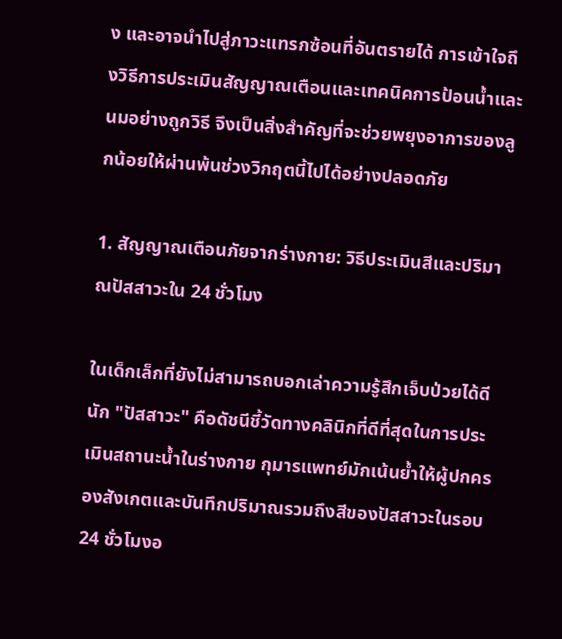ง และอาจนำไปสู่ภาวะแทรกซ้อนที่อันตรายได้ การเข้าใจถึงวิธีการประเมินสัญญาณเตือนและเทคนิคการป้อนน้ำและนมอย่างถูกวิธี จึงเป็นสิ่งสำคัญที่จะช่วยพยุงอาการของลูกน้อยให้ผ่านพ้นช่วงวิกฤตนี้ไปได้อย่างปลอดภัย

1. สัญญาณเตือนภัยจากร่างกาย: วิธีประเมินสีและปริมาณปัสสาวะใน 24 ชั่วโมง

ในเด็กเล็กที่ยังไม่สามารถบอกเล่าความรู้สึกเจ็บป่วยได้ดีนัก "ปัสสาวะ" คือดัชนีชี้วัดทางคลินิกที่ดีที่สุดในการประเมินสถานะน้ำในร่างกาย กุมารแพทย์มักเน้นย้ำให้ผู้ปกครองสังเกตและบันทึกปริมาณรวมถึงสีของปัสสาวะในรอบ 24 ชั่วโมงอ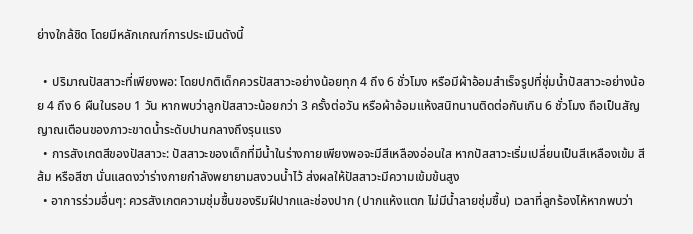ย่างใกล้ชิด โดยมีหลักเกณฑ์การประเมินดังนี้

  • ปริมาณปัสสาวะที่เพียงพอ: โดยปกติเด็กควรปัสสาวะอย่างน้อยทุก 4 ถึง 6 ชั่วโมง หรือมีผ้าอ้อมสำเร็จรูปที่ชุ่มน้ำปัสสาวะอย่างน้อย 4 ถึง 6 ผืนในรอบ 1 วัน หากพบว่าลูกปัสสาวะน้อยกว่า 3 ครั้งต่อวัน หรือผ้าอ้อมแห้งสนิทนานติดต่อกันเกิน 6 ชั่วโมง ถือเป็นสัญญาณเตือนของภาวะขาดน้ำระดับปานกลางถึงรุนแรง
  • การสังเกตสีของปัสสาวะ: ปัสสาวะของเด็กที่มีน้ำในร่างกายเพียงพอจะมีสีเหลืองอ่อนใส หากปัสสาวะเริ่มเปลี่ยนเป็นสีเหลืองเข้ม สีส้ม หรือสีชา นั่นแสดงว่าร่างกายกำลังพยายามสงวนน้ำไว้ ส่งผลให้ปัสสาวะมีความเข้มข้นสูง
  • อาการร่วมอื่นๆ: ควรสังเกตความชุ่มชื้นของริมฝีปากและช่องปาก (ปากแห้งแตก ไม่มีน้ำลายชุ่มชื้น) เวลาที่ลูกร้องไห้หากพบว่า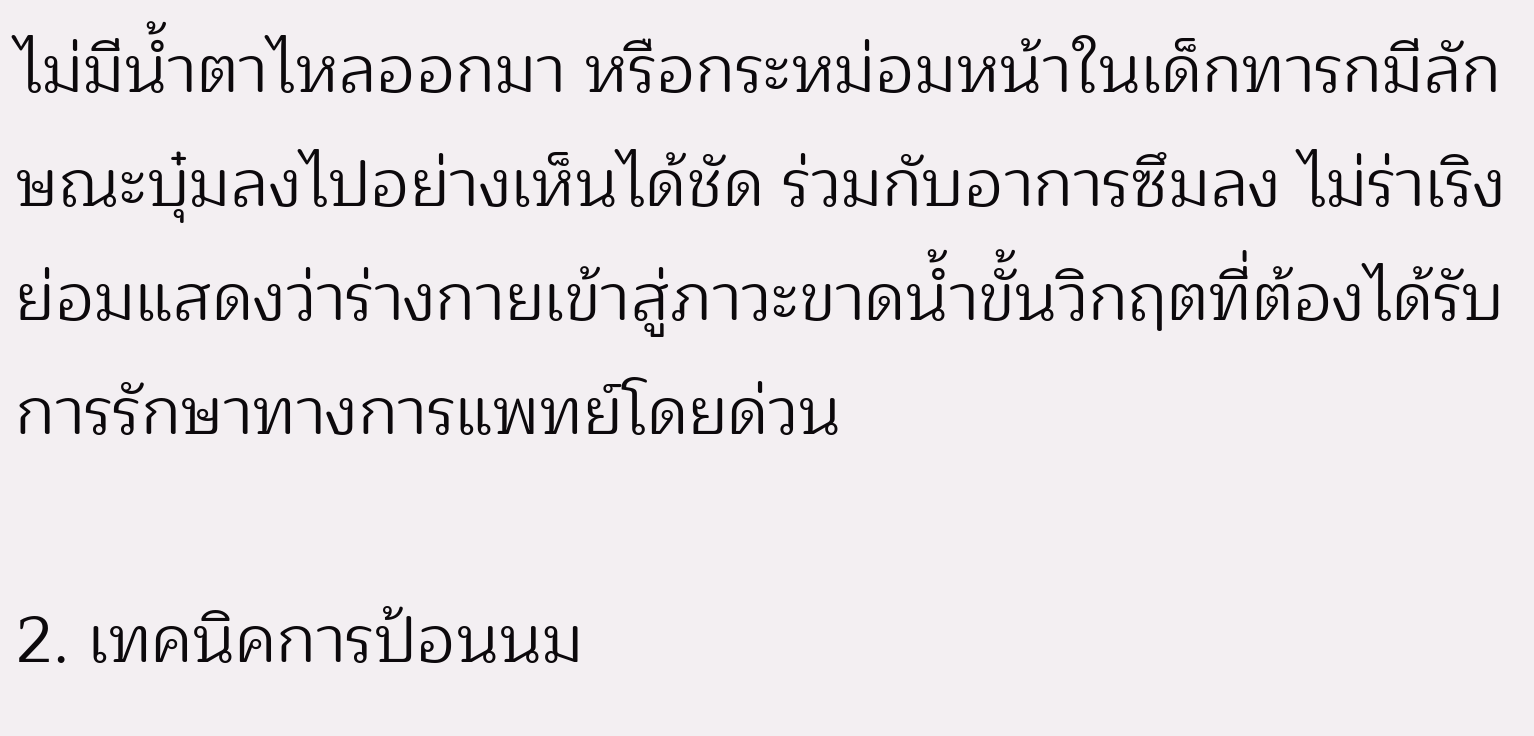ไม่มีน้ำตาไหลออกมา หรือกระหม่อมหน้าในเด็กทารกมีลักษณะบุ๋มลงไปอย่างเห็นได้ชัด ร่วมกับอาการซึมลง ไม่ร่าเริง ย่อมแสดงว่าร่างกายเข้าสู่ภาวะขาดน้ำขั้นวิกฤตที่ต้องได้รับการรักษาทางการแพทย์โดยด่วน

2. เทคนิคการป้อนนม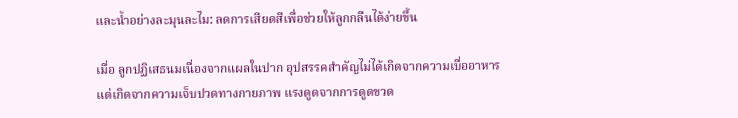และน้ำอย่างละมุนละไม: ลดการเสียดสีเพื่อช่วยให้ลูกกลืนได้ง่ายขึ้น

เมื่อ ลูกปฏิเสธนมเนื่องจากแผลในปาก อุปสรรคสำคัญไม่ได้เกิดจากความเบื่ออาหาร แต่เกิดจากความเจ็บปวดทางกายภาพ แรงดูดจากการดูดขวด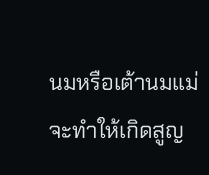นมหรือเต้านมแม่จะทำให้เกิดสูญ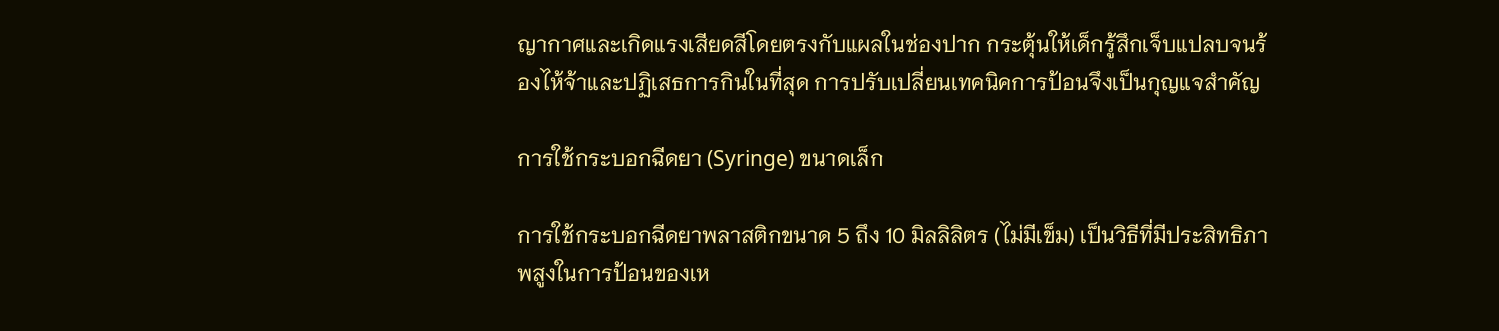ญากาศและเกิดแรงเสียดสีโดยตรงกับแผลในช่องปาก กระตุ้นให้เด็กรู้สึกเจ็บแปลบจนร้องไห้จ้าและปฏิเสธการกินในที่สุด การปรับเปลี่ยนเทคนิคการป้อนจึงเป็นกุญแจสำคัญ

การใช้กระบอกฉีดยา (Syringe) ขนาดเล็ก

การใช้กระบอกฉีดยาพลาสติกขนาด 5 ถึง 10 มิลลิลิตร (ไม่มีเข็ม) เป็นวิธีที่มีประสิทธิภาพสูงในการป้อนของเห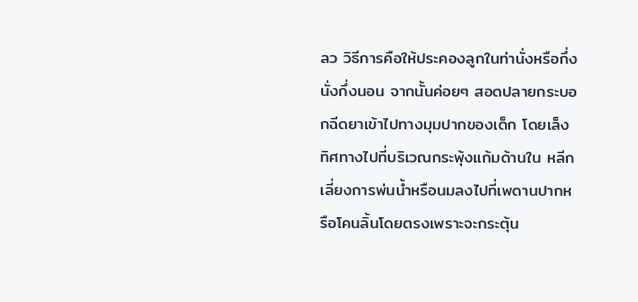ลว วิธีการคือให้ประคองลูกในท่านั่งหรือกึ่งนั่งกึ่งนอน จากนั้นค่อยๆ สอดปลายกระบอกฉีดยาเข้าไปทางมุมปากของเด็ก โดยเล็งทิศทางไปที่บริเวณกระพุ้งแก้มด้านใน หลีกเลี่ยงการพ่นน้ำหรือนมลงไปที่เพดานปากหรือโคนลิ้นโดยตรงเพราะจะกระตุ้น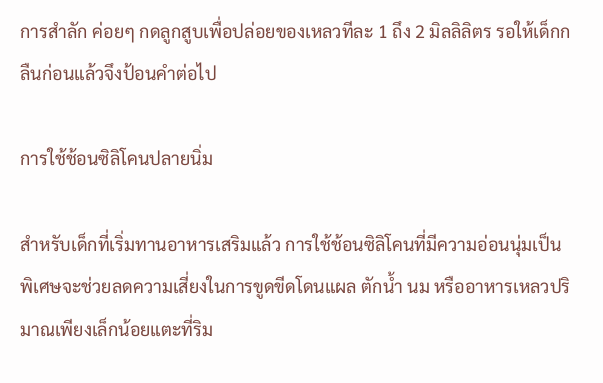การสำลัก ค่อยๆ กดลูกสูบเพื่อปล่อยของเหลวทีละ 1 ถึง 2 มิลลิลิตร รอให้เด็กกลืนก่อนแล้วจึงป้อนคำต่อไป

การใช้ช้อนซิลิโคนปลายนิ่ม

สำหรับเด็กที่เริ่มทานอาหารเสริมแล้ว การใช้ช้อนซิลิโคนที่มีความอ่อนนุ่มเป็นพิเศษจะช่วยลดความเสี่ยงในการขูดขีดโดนแผล ตักน้ำ นม หรืออาหารเหลวปริมาณเพียงเล็กน้อยแตะที่ริม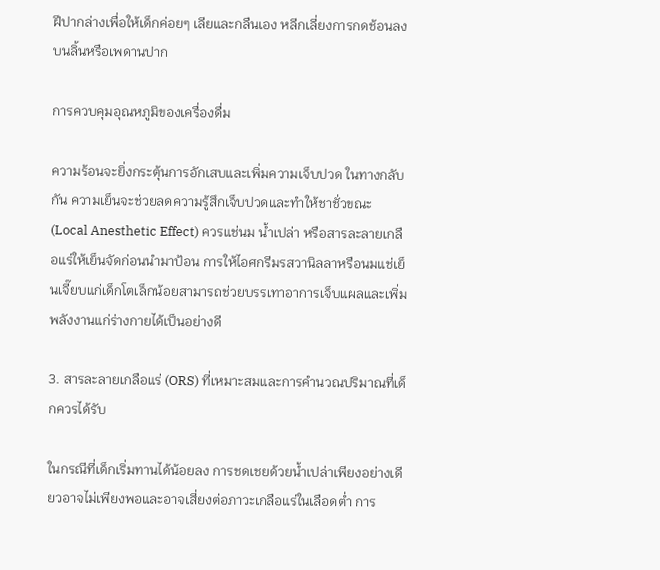ฝีปากล่างเพื่อให้เด็กค่อยๆ เลียและกลืนเอง หลีกเลี่ยงการกดช้อนลงบนลิ้นหรือเพดานปาก

การควบคุมอุณหภูมิของเครื่องดื่ม

ความร้อนจะยิ่งกระตุ้นการอักเสบและเพิ่มความเจ็บปวด ในทางกลับกัน ความเย็นจะช่วยลดความรู้สึกเจ็บปวดและทำให้ชาชั่วขณะ (Local Anesthetic Effect) ควรแช่นม น้ำเปล่า หรือสารละลายเกลือแร่ให้เย็นจัดก่อนนำมาป้อน การให้ไอศกรีมรสวานิลลาหรือนมแช่เย็นเจี๊ยบแก่เด็กโตเล็กน้อยสามารถช่วยบรรเทาอาการเจ็บแผลและเพิ่มพลังงานแก่ร่างกายได้เป็นอย่างดี

3. สารละลายเกลือแร่ (ORS) ที่เหมาะสมและการคำนวณปริมาณที่เด็กควรได้รับ

ในกรณีที่เด็กเริ่มทานได้น้อยลง การชดเชยด้วยน้ำเปล่าเพียงอย่างเดียวอาจไม่เพียงพอและอาจเสี่ยงต่อภาวะเกลือแร่ในเลือดต่ำ การ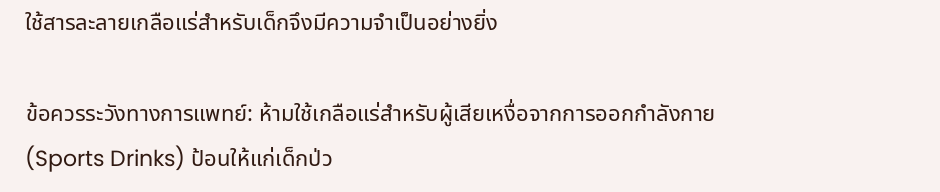ใช้สารละลายเกลือแร่สำหรับเด็กจึงมีความจำเป็นอย่างยิ่ง

ข้อควรระวังทางการแพทย์: ห้ามใช้เกลือแร่สำหรับผู้เสียเหงื่อจากการออกกำลังกาย (Sports Drinks) ป้อนให้แก่เด็กป่ว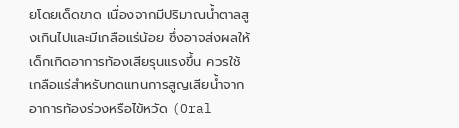ยโดยเด็ดขาด เนื่องจากมีปริมาณน้ำตาลสูงเกินไปและมีเกลือแร่น้อย ซึ่งอาจส่งผลให้เด็กเกิดอาการท้องเสียรุนแรงขึ้น ควรใช้เกลือแร่สำหรับทดแทนการสูญเสียน้ำจากอาการท้องร่วงหรือไข้หวัด (Oral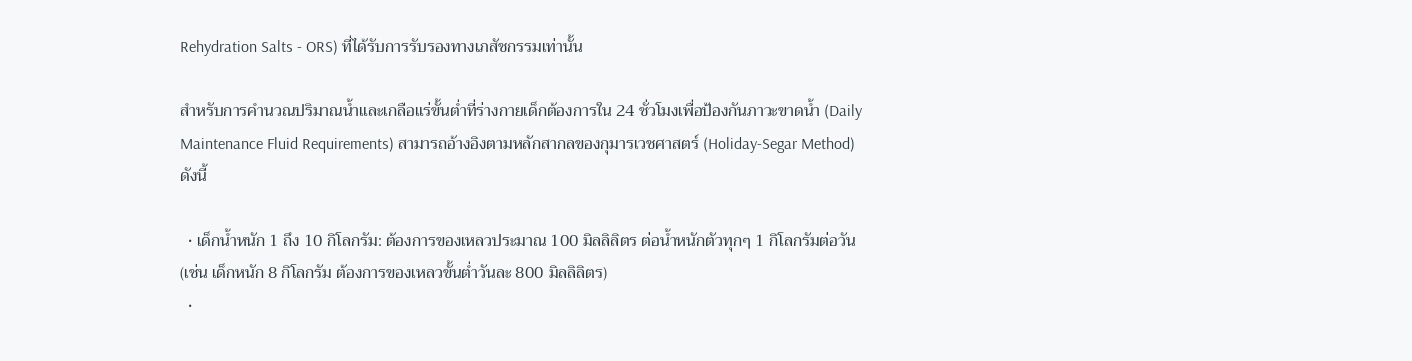Rehydration Salts - ORS) ที่ได้รับการรับรองทางเภสัชกรรมเท่านั้น

สำหรับการคำนวณปริมาณน้ำและเกลือแร่ขั้นต่ำที่ร่างกายเด็กต้องการใน 24 ชั่วโมงเพื่อป้องกันภาวะขาดน้ำ (Daily Maintenance Fluid Requirements) สามารถอ้างอิงตามหลักสากลของกุมารเวชศาสตร์ (Holiday-Segar Method) ดังนี้

  • เด็กน้ำหนัก 1 ถึง 10 กิโลกรัม: ต้องการของเหลวประมาณ 100 มิลลิลิตร ต่อน้ำหนักตัวทุกๆ 1 กิโลกรัมต่อวัน (เช่น เด็กหนัก 8 กิโลกรัม ต้องการของเหลวขั้นต่ำวันละ 800 มิลลิลิตร)
  •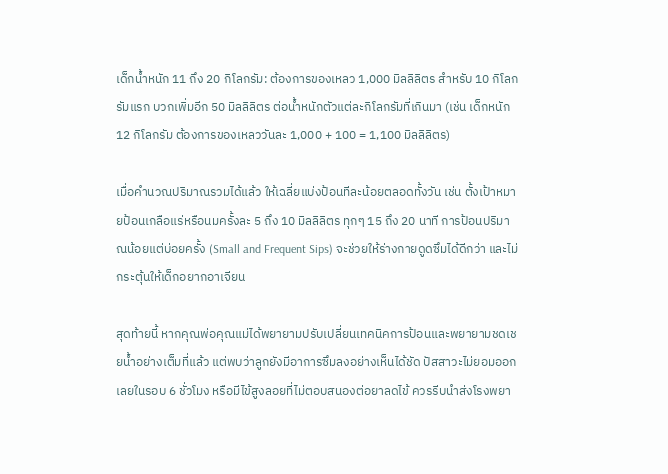เด็กน้ำหนัก 11 ถึง 20 กิโลกรัม: ต้องการของเหลว 1,000 มิลลิลิตร สำหรับ 10 กิโลกรัมแรก บวกเพิ่มอีก 50 มิลลิลิตร ต่อน้ำหนักตัวแต่ละกิโลกรัมที่เกินมา (เช่น เด็กหนัก 12 กิโลกรัม ต้องการของเหลววันละ 1,000 + 100 = 1,100 มิลลิลิตร)

เมื่อคำนวณปริมาณรวมได้แล้ว ให้เฉลี่ยแบ่งป้อนทีละน้อยตลอดทั้งวัน เช่น ตั้งเป้าหมายป้อนเกลือแร่หรือนมครั้งละ 5 ถึง 10 มิลลิลิตร ทุกๆ 15 ถึง 20 นาที การป้อนปริมาณน้อยแต่บ่อยครั้ง (Small and Frequent Sips) จะช่วยให้ร่างกายดูดซึมได้ดีกว่า และไม่กระตุ้นให้เด็กอยากอาเจียน

สุดท้ายนี้ หากคุณพ่อคุณแม่ได้พยายามปรับเปลี่ยนเทคนิคการป้อนและพยายามชดเชยน้ำอย่างเต็มที่แล้ว แต่พบว่าลูกยังมีอาการซึมลงอย่างเห็นได้ชัด ปัสสาวะไม่ยอมออกเลยในรอบ 6 ชั่วโมง หรือมีไข้สูงลอยที่ไม่ตอบสนองต่อยาลดไข้ ควรรีบนำส่งโรงพยา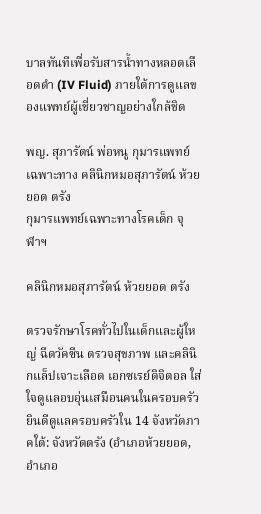บาลทันทีเพื่อรับสารน้ำทางหลอดเลือดดำ (IV Fluid) ภายใต้การดูแลของแพทย์ผู้เชี่ยวชาญอย่างใกล้ชิด

พญ. สุภารัตน์ พ่อหนู กุมารแพทย์เฉพาะทาง คลินิกหมอสุภารัตน์ ห้วยยอด ตรัง
กุมารแพทย์เฉพาะทางโรคเด็ก จุฬาฯ

คลินิกหมอสุภารัตน์ ห้วยยอด ตรัง

ตรวจรักษาโรคทั่วไปในเด็กและผู้ใหญ่ ฉีดวัคซีน ตรวจสุขภาพ และคลินิกแล็ปเจาะเลือด เอกซเรย์ดิจิตอล ใส่ใจดูแลอบอุ่นเสมือนคนในครอบครัว ยินดีดูแลครอบครัวใน 14 จังหวัดภาคใต้: จังหวัดตรัง (อำเภอห้วยยอด, อำเภอ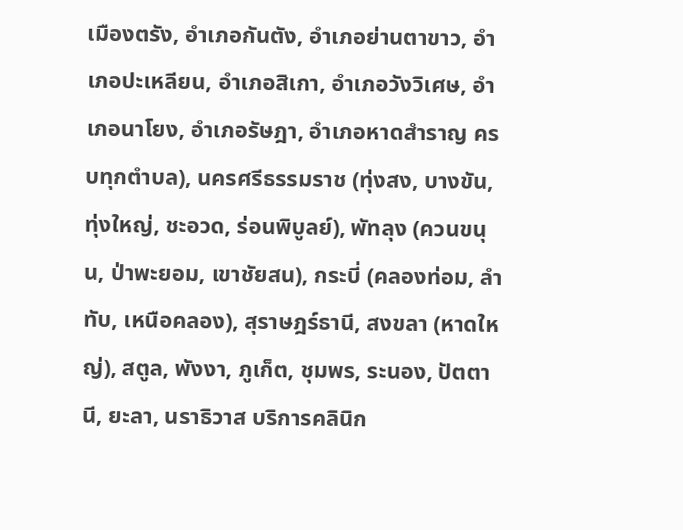เมืองตรัง, อำเภอกันตัง, อำเภอย่านตาขาว, อำเภอปะเหลียน, อำเภอสิเกา, อำเภอวังวิเศษ, อำเภอนาโยง, อำเภอรัษฎา, อำเภอหาดสำราญ ครบทุกตำบล), นครศรีธรรมราช (ทุ่งสง, บางขัน, ทุ่งใหญ่, ชะอวด, ร่อนพิบูลย์), พัทลุง (ควนขนุน, ป่าพะยอม, เขาชัยสน), กระบี่ (คลองท่อม, ลำทับ, เหนือคลอง), สุราษฎร์ธานี, สงขลา (หาดใหญ่), สตูล, พังงา, ภูเก็ต, ชุมพร, ระนอง, ปัตตานี, ยะลา, นราธิวาส บริการคลินิก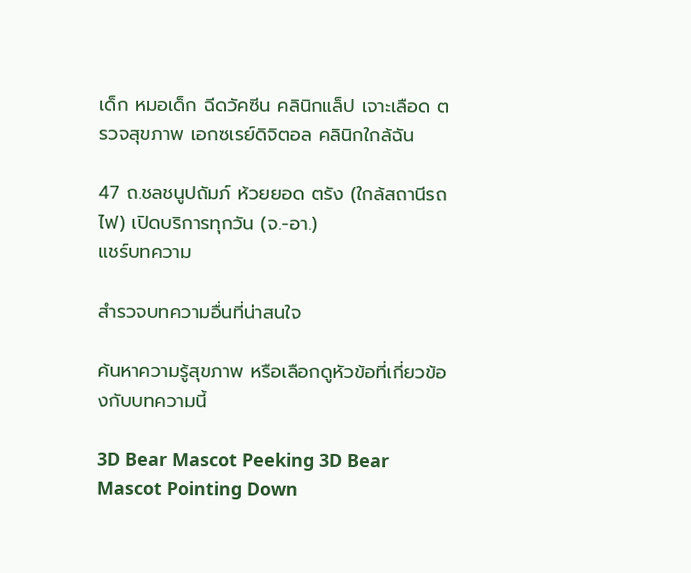เด็ก หมอเด็ก ฉีดวัคซีน คลินิกแล็ป เจาะเลือด ตรวจสุขภาพ เอกซเรย์ดิจิตอล คลินิกใกล้ฉัน

47 ถ.ชลชนูปถัมภ์ ห้วยยอด ตรัง (ใกล้สถานีรถไฟ) เปิดบริการทุกวัน (จ.-อา.)
แชร์บทความ

สำรวจบทความอื่นที่น่าสนใจ

ค้นหาความรู้สุขภาพ หรือเลือกดูหัวข้อที่เกี่ยวข้องกับบทความนี้

3D Bear Mascot Peeking 3D Bear Mascot Pointing Down